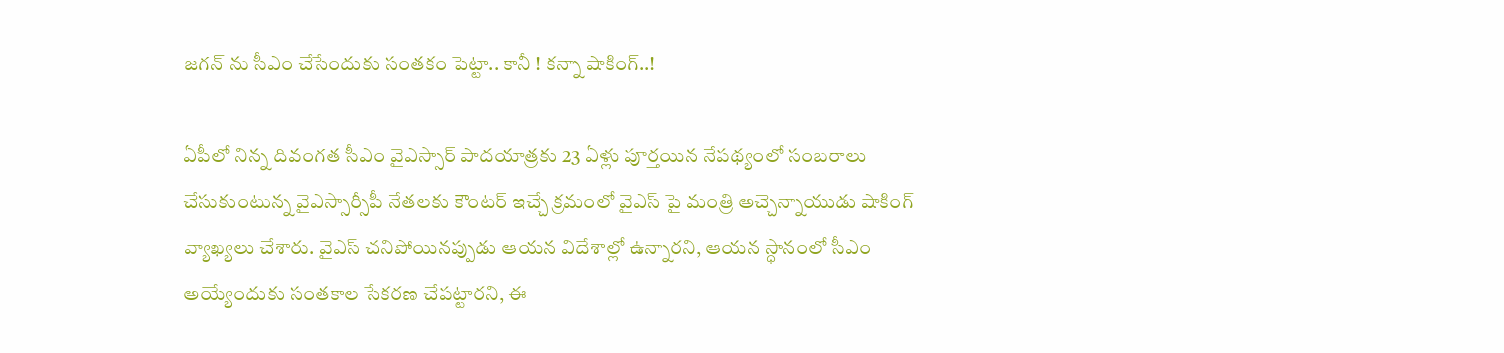జగన్ ను సీఎం చేసేందుకు సంతకం పెట్టా.. కానీ ! కన్నా షాకింగ్..!

ఏపీలో నిన్న దివంగత సీఎం వైఎస్సార్ పాదయాత్రకు 23 ఏళ్లు పూర్తయిన నేపథ్యంలో సంబరాలు చేసుకుంటున్న వైఎస్సార్సీపీ నేతలకు కౌంటర్ ఇచ్చే క్రమంలో వైఎస్ పై మంత్రి అచ్చెన్నాయుడు షాకింగ్ వ్యాఖ్యలు చేశారు. వైఎస్ చనిపోయినప్పుడు ఆయన విదేశాల్లో ఉన్నారని, ఆయన స్ధానంలో సీఎం అయ్యేందుకు సంతకాల సేకరణ చేపట్టారని, ఈ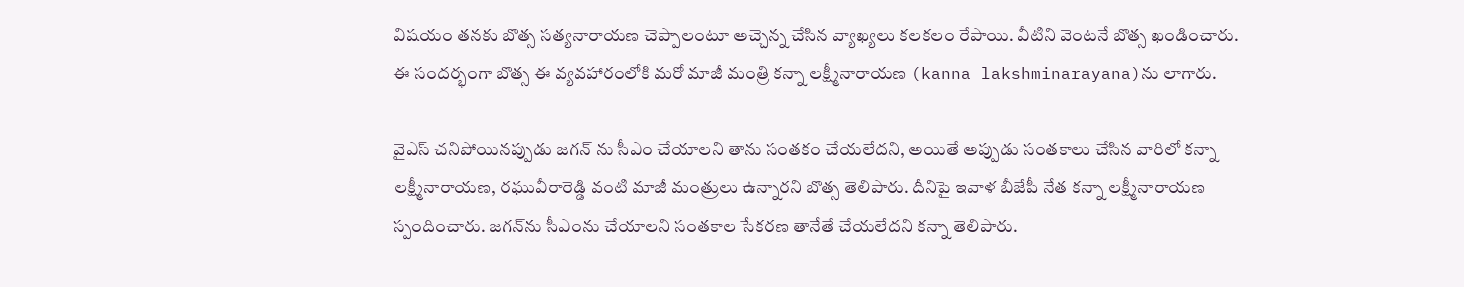విషయం తనకు బొత్స సత్యనారాయణ చెప్పాలంటూ అచ్చెన్న చేసిన వ్యాఖ్యలు కలకలం రేపాయి. వీటిని వెంటనే బొత్స ఖండించారు. ఈ సందర్భంగా బొత్స ఈ వ్యవహారంలోకి మరో మాజీ మంత్రి కన్నా లక్ష్మీనారాయణ (kanna lakshminarayana)ను లాగారు.

వైఎస్ చనిపోయినప్పుడు జగన్ ను సీఎం చేయాలని తాను సంతకం చేయలేదని, అయితే అప్పుడు సంతకాలు చేసిన వారిలో కన్నా లక్ష్మీనారాయణ, రఘువీరారెడ్డి వంటి మాజీ మంత్రులు ఉన్నారని బొత్స తెలిపారు. దీనిపై ఇవాళ బీజేపీ నేత కన్నా లక్ష్మీనారాయణ స్పందించారు. జగన్‌ను సీఎంను చేయాలని సంతకాల సేకరణ తానేతే చేయలేదని కన్నా తెలిపారు.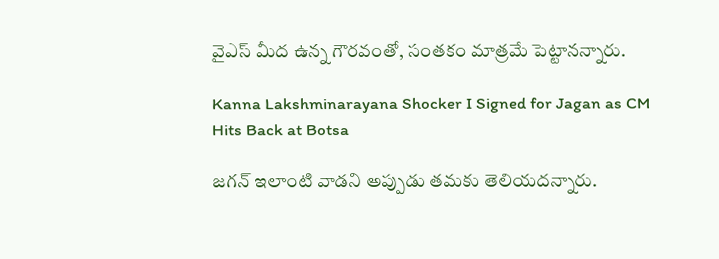వైఎస్ మీద ఉన్న గౌరవంతో, సంతకం మాత్రమే పెట్టానన్నారు.

Kanna Lakshminarayana Shocker I Signed for Jagan as CM Hits Back at Botsa

జగన్ ఇలాంటి వాడని అప్పుడు తమకు తెలియదన్నారు.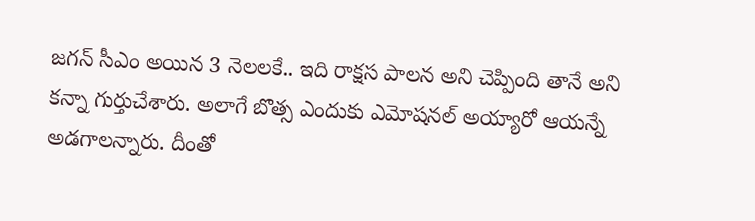జగన్ సీఎం అయిన 3 నెలలకే.. ఇది రాక్షస పాలన అని చెప్పింది తానే అని కన్నా గుర్తుచేశారు. అలాగే బొత్స ఎందుకు ఎమోషనల్ అయ్యారో ఆయన్నే అడగాలన్నారు. దీంతో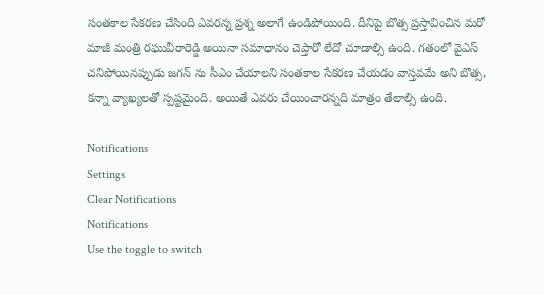సంతకాల సేకరణ చేసింది ఎవరన్న ప్రశ్న అలాగే ఉండిపోయింది. దీనిపై బొత్స ప్రస్తావించిన మరో మాజీ మంత్రి రఘువీరారెడ్డి అయినా సమాధానం చెప్తారో లేదో చూడాల్సి ఉంది. గతంలో వైఎస్ చనిపోయినప్పుడు జగన్ ను సీఎం చేయాలని సంతకాల సేకరణ చేయడం వాస్తవమే అని బొత్స, కన్నా వ్యాఖ్యలతో స్పష్టమైంది. అయితే ఎవరు చేయించారన్నది మాత్రం తేలాల్సి ఉంది.

Notifications
Settings
Clear Notifications
Notifications
Use the toggle to switch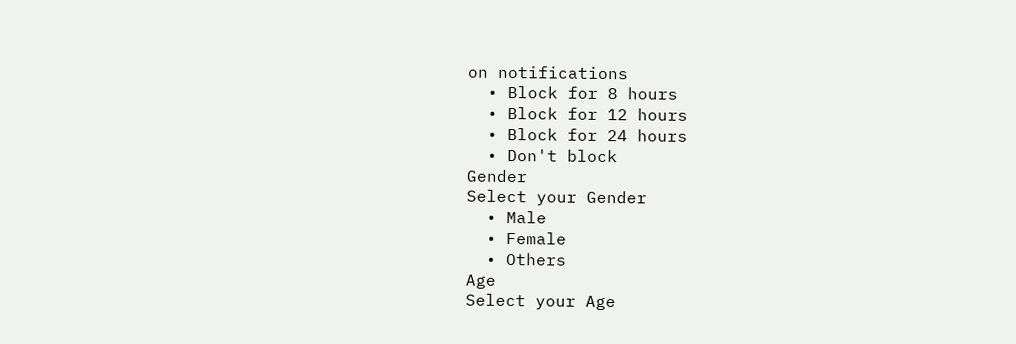on notifications
  • Block for 8 hours
  • Block for 12 hours
  • Block for 24 hours
  • Don't block
Gender
Select your Gender
  • Male
  • Female
  • Others
Age
Select your Age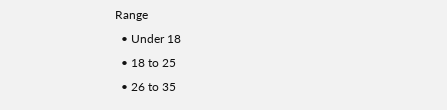Range
  • Under 18
  • 18 to 25
  • 26 to 35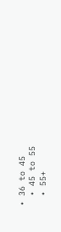• 36 to 45
  • 45 to 55
  • 55+